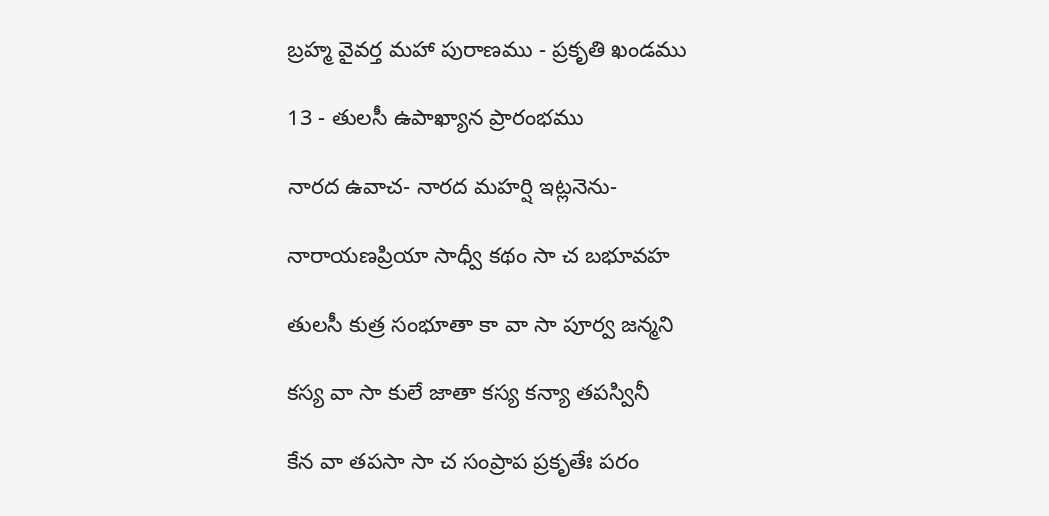బ్రహ్మ వైవర్త మహా పురాణము - ప్రకృతి ఖండము

13 - తులసీ ఉపాఖ్యాన ప్రారంభము

నారద ఉవాచ- నారద మహర్షి ఇట్లనెను-

నారాయణప్రియా సాధ్వీ కథం సా చ బభూవహ

తులసీ కుత్ర సంభూతా కా వా సా పూర్వ జన్మని

కస్య వా సా కులే జాతా కస్య కన్యా తపస్వినీ

కేన వా తపసా సా చ సంప్రాప ప్రకృతేః పరం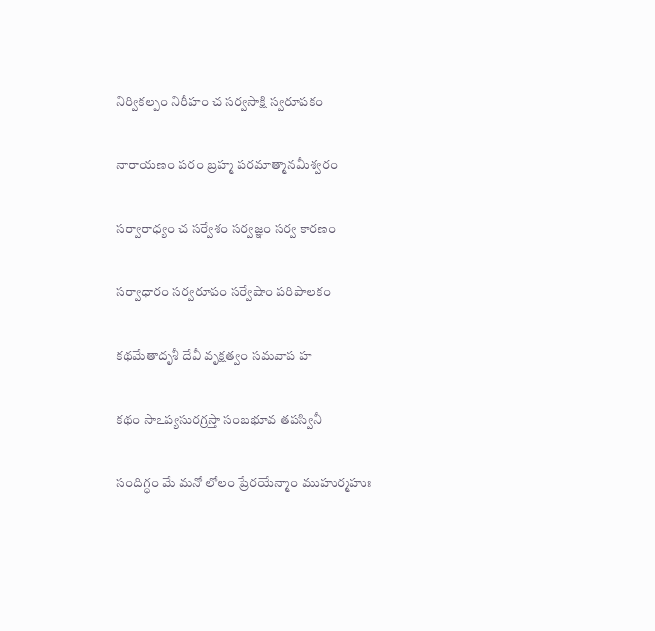నిర్వికల్పం నిరీహం చ సర్వసాక్షి స్వరూపకం

నారాయణం పరం బ్రహ్మ పరమాత్మానమీశ్వరం

సర్వారాధ్యం చ సర్వేశం సర్వజ్ఞం సర్వ కారణం

సర్వాధారం సర్వరూపం సర్వేషాం పరిపాలకం

కథమేతాదృశీ దేవీ వృక్షత్వం సమవాప హ

కథం సాఽప్యసురగ్రస్తా సంబభూవ తపస్వినీ

సందిగ్ధం మే మనో లోలం ప్రేరయేన్మాం ముహుర్మహుః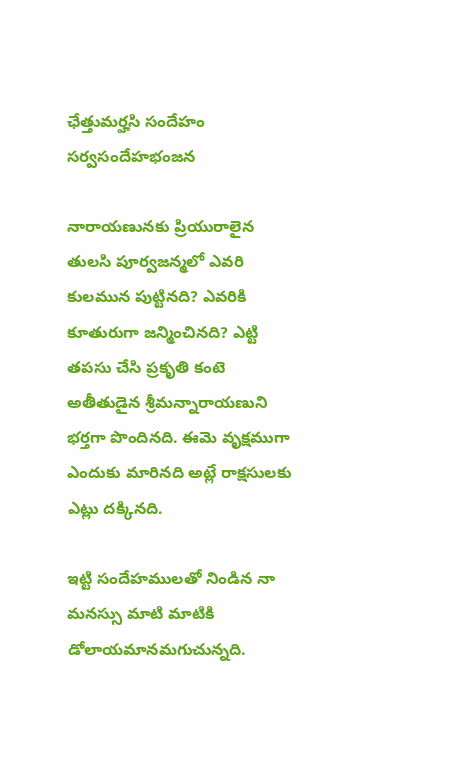ఛేత్తుమర్హసి సందేహం సర్వసందేహభంజన

నారాయణునకు ప్రియురాలైన తులసి పూర్వజన్మలో ఎవరి కులమున పుట్టినది? ఎవరికి కూతురుగా జన్మించినది? ఎట్టి తపసు చేసి ప్రకృతి కంటె అతీతుడైన శ్రీమన్నారాయణుని భర్తగా పొందినది. ఈమె వృక్షముగా ఎందుకు మారినది అట్లే రాక్షసులకు ఎట్లు దక్కినది.

ఇట్టి సందేహములతో నిండిన నా మనస్సు మాటి మాటికి డోలాయమానమగుచున్నది.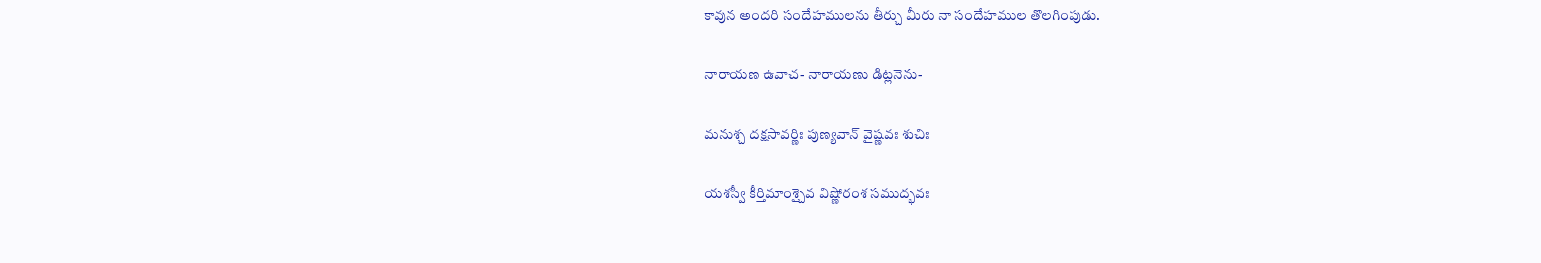కావున అందరి సందేహములను తీర్చు మీరు నా సందేహముల తొలగింపుడు.

నారాయణ ఉవాచ- నారాయణు డిట్లనెను-

మనుశ్చ దక్షసావర్ణిః పుణ్యవాన్ వైష్ణవః శుచిః

యశస్వీ కీర్తిమాంశ్చైవ విష్ణోరంశ సముద్భవః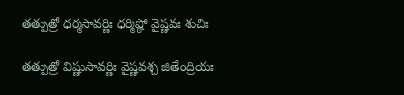తత్పుత్రో ధర్మసావర్ణిః ధర్మిష్ఠో వైష్ణవః శుచిః

తత్పుత్రో విష్ణుసావర్ణిః వైష్ణవశ్చ జితేంద్రియః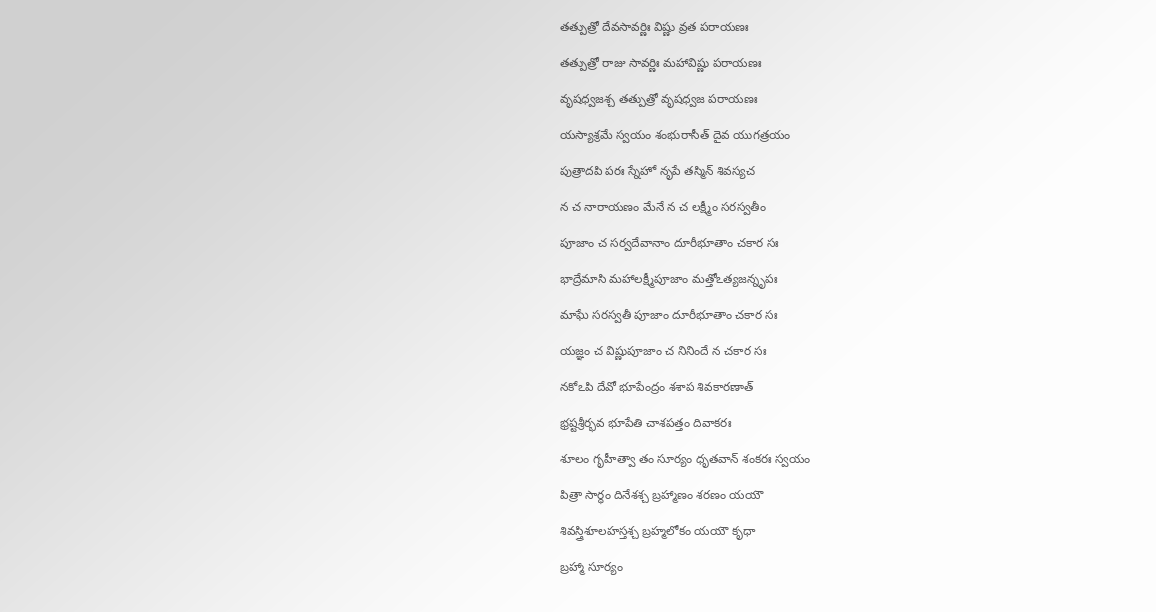తత్పుత్రో దేవసావర్ణిః విష్ణు వ్రత పరాయణః

తత్పుత్రో రాజు సావర్ణిః మహావిష్ణు పరాయణః

వృషధ్వజశ్చ తత్పుత్రో వృషధ్వజ పరాయణః

యస్యాశ్రమే స్వయం శంభురాసీత్ దైవ యుగత్రయం

పుత్రాదపి పరః స్నేహో నృపే తస్మిన్ శివస్యచ

న చ నారాయణం మేనే న చ లక్ష్మీం సరస్వతీం

పూజాం చ సర్వదేవానాం దూరీభూతాం చకార సః

భాద్రేమాసి మహాలక్ష్మీపూజాం మత్తోఽత్యజన్నృపః

మాఘే సరస్వతీ పూజాం దూరీభూతాం చకార సః

యజ్ఞం చ విష్ణుపూజాం చ నినిందే న చకార సః

నకోఽపి దేవో భూపేంద్రం శశాప శివకారణాత్

భ్రష్టశ్రీర్భవ భూపేతి చాశపత్తం దివాకరః

శూలం గృహీత్వా తం సూర్యం ధృతవాన్ శంకరః స్వయం

పిత్రా సార్ధం దినేశశ్చ బ్రహ్మాణం శరణం యయౌ

శివస్త్రిశూలహస్తశ్చ బ్రహ్మలోకం యయౌ కృధా

బ్రహ్మా సూర్యం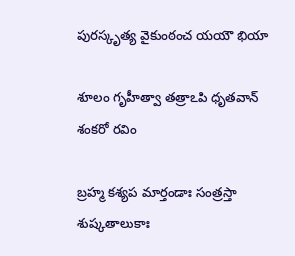పురస్కృత్య వైకుంఠంచ యయౌ భియా

శూలం గృహీత్వా తత్రాఽపి ధృతవాన్ శంకరో రవిం

బ్రహ్మ కశ్యప మార్తండాః సంత్రస్తా శుష్కతాలుకాః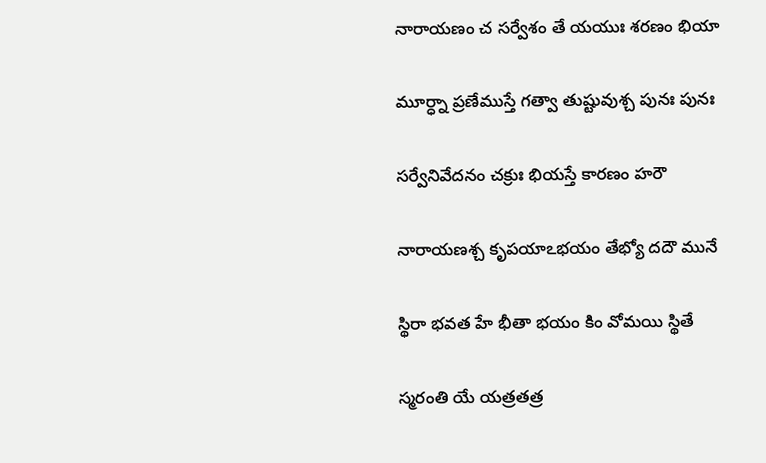నారాయణం చ సర్వేశం తే యయుః శరణం భియా

మూర్ధ్నా ప్రణేముస్తే గత్వా తుష్టువుశ్చ పునః పునః

సర్వేనివేదనం చక్రుః భియస్తే కారణం హరౌ

నారాయణశ్చ కృపయాఽభయం తేభ్యో దదౌ మునే

స్థిరా భవత హే భీతా భయం కిం వోమయి స్థితే

స్మరంతి యే యత్రతత్ర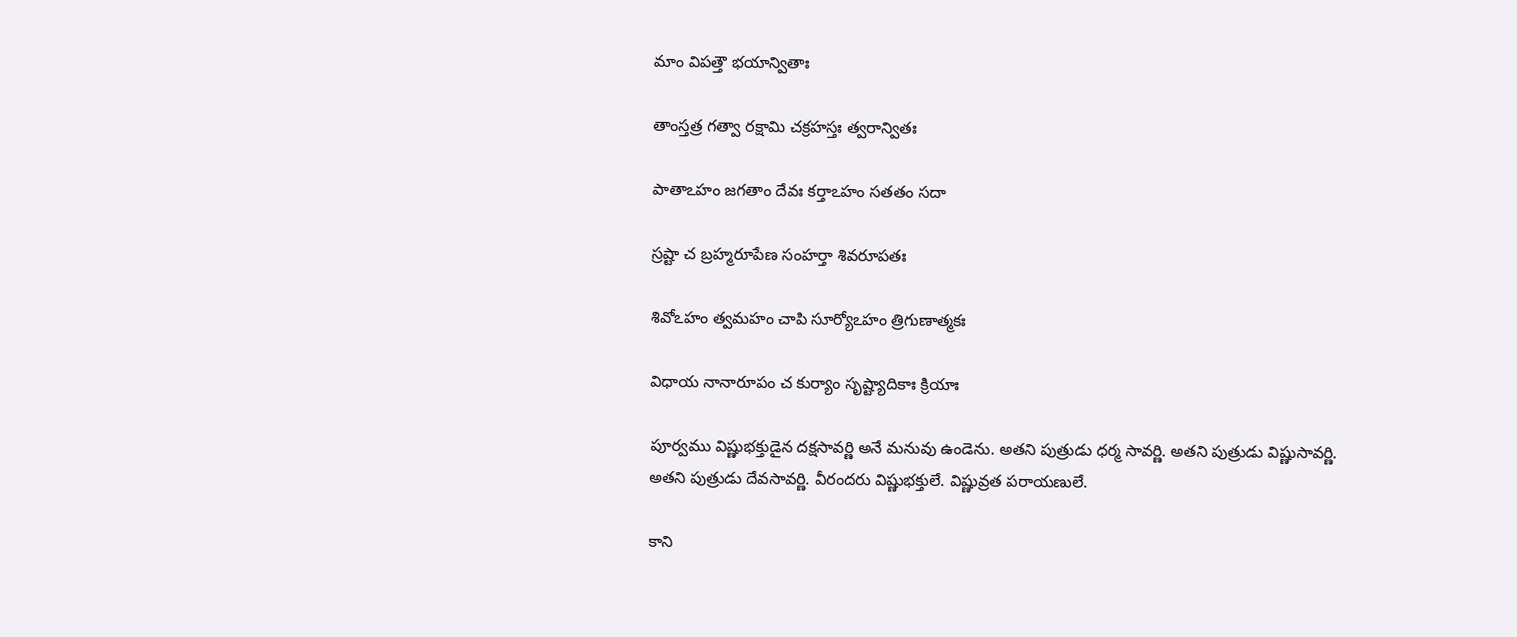మాం విపత్తౌ భయాన్వితాః

తాంస్తత్ర గత్వా రక్షామి చక్రహస్తః త్వరాన్వితః

పాతాఽహం జగతాం దేవః కర్తాఽహం సతతం సదా

స్రష్టా చ బ్రహ్మరూపేణ సంహర్తా శివరూపతః

శివోఽహం త్వమహం చాపి సూర్యోఽహం త్రిగుణాత్మకః

విధాయ నానారూపం చ కుర్యాం సృష్ట్యాదికాః క్రియాః

పూర్వము విష్ణుభక్తుడైన దక్షసావర్ణి అనే మనువు ఉండెను. అతని పుత్రుడు ధర్మ సావర్ణి. అతని పుత్రుడు విష్ణుసావర్ణి. అతని పుత్రుడు దేవసావర్ణి. వీరందరు విష్ణుభక్తులే. విష్ణువ్రత పరాయణులే.

కాని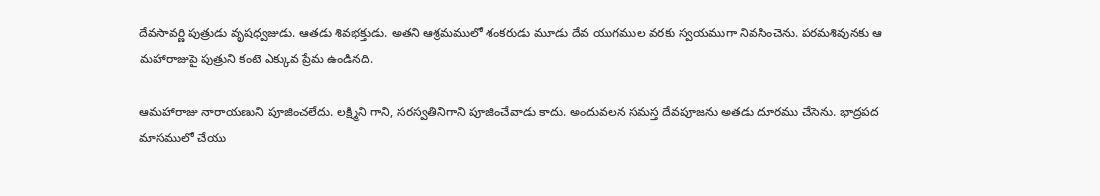దేవసావర్ణి పుత్రుడు వృషధ్వజుడు. ఆతడు శివభక్తుడు. అతని ఆశ్రమములో శంకరుడు మూడు దేవ యుగముల వరకు స్వయముగా నివసించెను. పరమశివునకు ఆ మహారాజుపై పుత్రుని కంటె ఎక్కువ ప్రేమ ఉండినది.

ఆమహారాజు నారాయణుని పూజించలేదు. లక్ష్మిని గాని, సరస్వతినిగాని పూజించేవాడు కాదు. అందువలన సమస్త దేవపూజను అతడు దూరము చేసెను. భాద్రపద మాసములో చేయు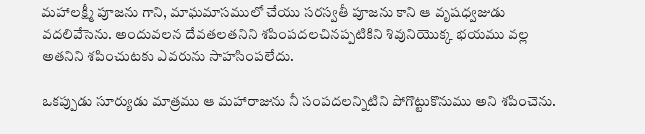మహాలక్ష్మీ పూజను గాని, మాఘమాసములో చేయు సరస్వతీ పూజను కాని ఆ వృషధ్వజుడు వదలివేసెను. అందువలన దేవతలతనిని శపింపదలచినప్పటికిని శివునియొక్క భయము వల్ల అతనిని శపించుటకు ఎవరును సాహసింపలేదు.

ఒకప్పుడు సూర్యుడు మాత్రము ఆ మహారాజును నీ సంపదలన్నిటిని పోగొట్టుకొనుము అని శపించెను.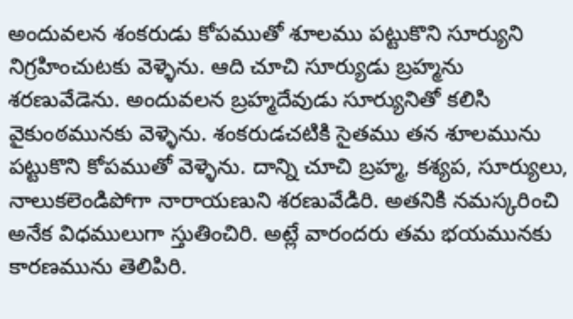అందువలన శంకరుడు కోపముతో శూలము పట్టుకొని సూర్యుని నిగ్రహించుటకు వెళ్ళెను. ఆది చూచి సూర్యుడు బ్రహ్మను శరణువేడెను. అందువలన బ్రహ్మదేవుడు సూర్యునితో కలిసి వైకుంఠమునకు వెళ్ళెను. శంకరుడచటికి సైతము తన శూలమును పట్టుకొని కోపముతో వెళ్ళెను. దాన్ని చూచి బ్రహ్మ, కశ్యప, సూర్యులు, నాలుకలెండిపోగా నారాయణుని శరణువేడిరి. అతనికి నమస్కరించి అనేక విధములుగా స్తుతించిరి. అట్లే వారందరు తమ భయమునకు కారణమును తెలిపిరి.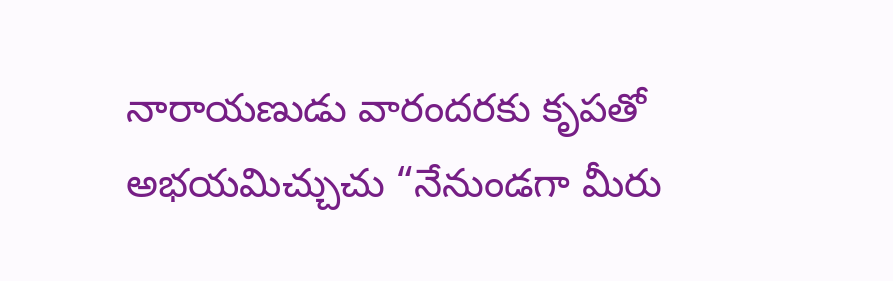నారాయణుడు వారందరకు కృపతో అభయమిచ్చుచు “నేనుండగా మీరు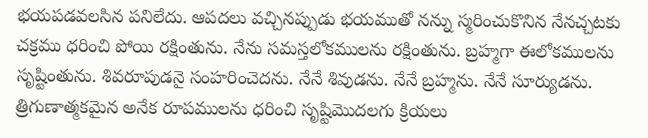భయపడవలసిన పనిలేదు. ఆపదలు వచ్చినప్పుడు భయముతో నన్ను స్మరించుకొనిన నేనచ్చటకు చక్రము ధరించి పోయి రక్షింతును. నేను సమస్తలోకములను రక్షింతును. బ్రహ్మగా ఈలోకములను సృష్టింతును. శివరూపుడనై సంహరించెదను. నేనే శివుడను. నేనే బ్రహ్మను. నేనే సూర్యుడను. త్రిగుణాత్మకమైన అనేక రూపములను ధరించి సృష్టిమొదలగు క్రియలు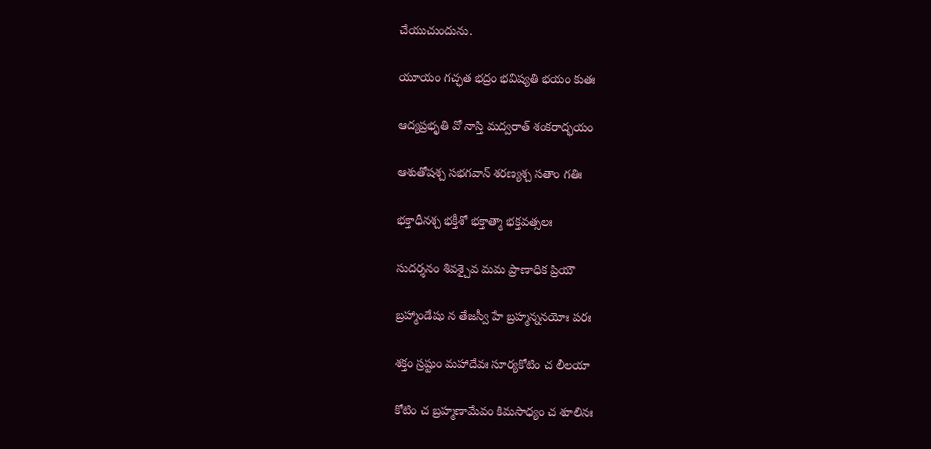చేయుచుందును.

యూయం గచ్ఛత భద్రం భవిష్యతి భయం కుతః

ఆద్యప్రభృతి వో నాస్తి మద్వరాత్ శంకరాద్భయం

ఆశుతోషశ్చ సభగవాన్ శరణ్యశ్చ సతాం గతిః

భక్తాధీనశ్చ భక్తీశో భక్తాత్మా భక్తవత్సలః

సుదర్శనం శివశ్చైవ మమ ప్రాణాధిక ప్రియౌ

బ్రహ్మాండేషు న తేజస్వీ హే బ్రహ్మన్ననయోః పరః

శక్తం స్రష్టుం మహాదేవః సూర్యకోటిం చ లీలయా

కోటిం చ బ్రహ్మణామేవం కిమసాధ్యం చ శూలినః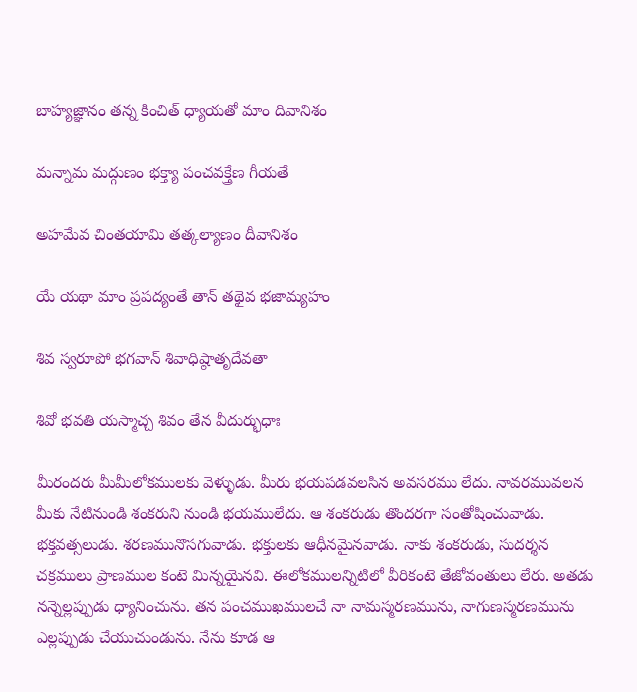బాహ్యజ్ఞానం తన్న కించిత్ ధ్యాయతో మాం దివానిశం

మన్నామ మద్గుణం భక్త్యా పంచవక్త్రేణ గీయతే

అహమేవ చింతయామి తత్కల్యాణం దీవానిశం

యే యథా మాం ప్రపద్యంతే తాన్ తథైవ భజామ్యహం

శివ స్వరూపో భగవాన్ శివాధిష్ఠాతృదేవతా

శివో భవతి యస్మాచ్చ శివం తేన వీదుర్భుధాః

మీరందరు మీమీలోకములకు వెళ్ళుడు. మీరు భయపడవలసిన అవసరము లేదు. నావరమువలన మీకు నేటినుండి శంకరుని నుండి భయములేదు. ఆ శంకరుడు తొందరగా సంతోషించువాడు. భక్తవత్సలుడు. శరణమునొసగువాడు. భక్తులకు ఆధీనమైనవాడు. నాకు శంకరుడు, సుదర్శన చక్రములు ప్రాణముల కంటె మిన్నయైనవి. ఈలోకములన్నిటిలో వీరికంటె తేజోవంతులు లేరు. అతడు నన్నెల్లప్పుడు ధ్యానించును. తన పంచముఖములచే నా నామస్మరణమును, నాగుణస్మరణమును ఎల్లప్పుడు చేయుచుండును. నేను కూడ ఆ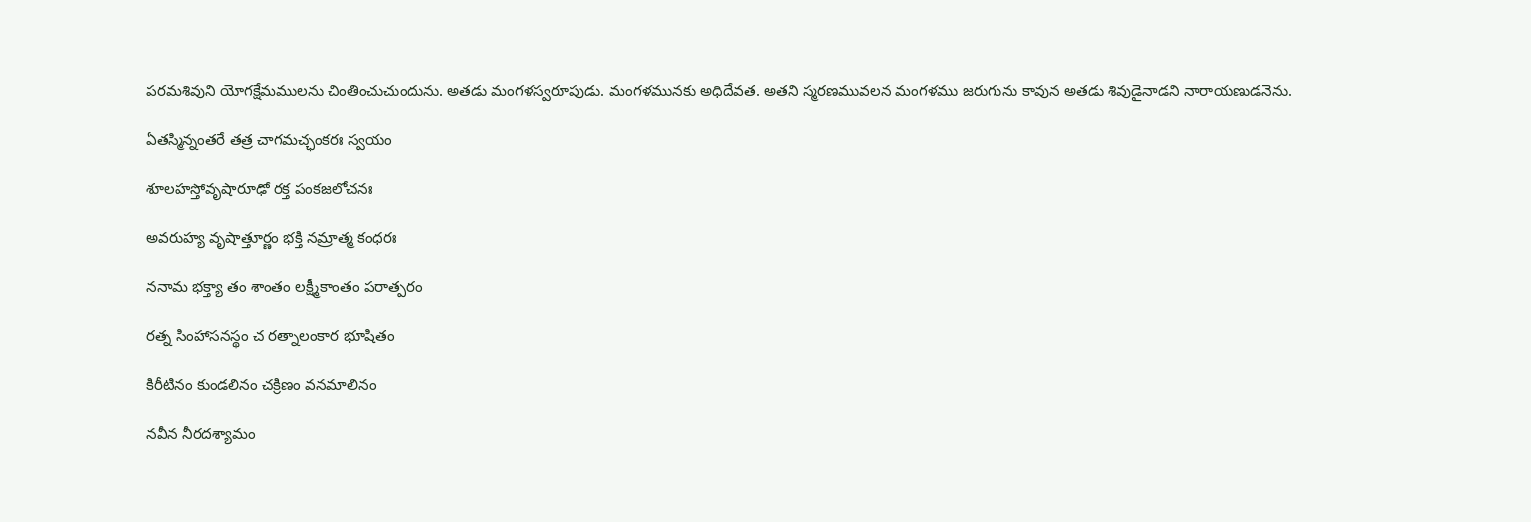పరమశివుని యోగక్షేమములను చింతించుచుందును. అతడు మంగళస్వరూపుడు. మంగళమునకు అధిదేవత. అతని స్మరణమువలన మంగళము జరుగును కావున అతడు శివుడైనాడని నారాయణుడనెను.

ఏతస్మిన్నంతరే తత్ర చాగమచ్ఛంకరః స్వయం

శూలహస్తోవృషారూఢో రక్త పంకజలోచనః

అవరుహ్య వృషాత్తూర్ణం భక్తి నమ్రాత్మ కంధరః

ననామ భక్త్యా తం శాంతం లక్ష్మీకాంతం పరాత్పరం

రత్న సింహాసనస్థం చ రత్నాలంకార భూషితం

కిరీటినం కుండలినం చక్రిణం వనమాలినం

నవీన నీరదశ్యామం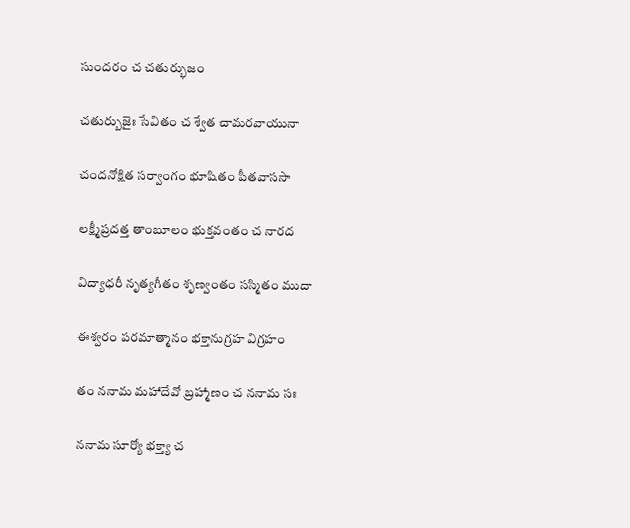సుందరం చ చతుర్భుజం

చతుర్బుజైః సేవితం చ శ్వేత చామరవాయునా

చందనోక్షిత సర్వాంగం భూషితం పీతవాససా

లక్ష్మీప్రదత్త తాంబూలం భుక్తవంతం చ నారద

విద్యాధరీ నృత్యగీతం శృణ్వంతం సస్మితం ముదా

ఈశ్వరం పరమాత్మానం భక్తానుగ్రహ విగ్రహం

తం ననామ మహాదేవో బ్రహ్మాణం చ ననామ సః

ననామ సూర్యో భక్త్యా చ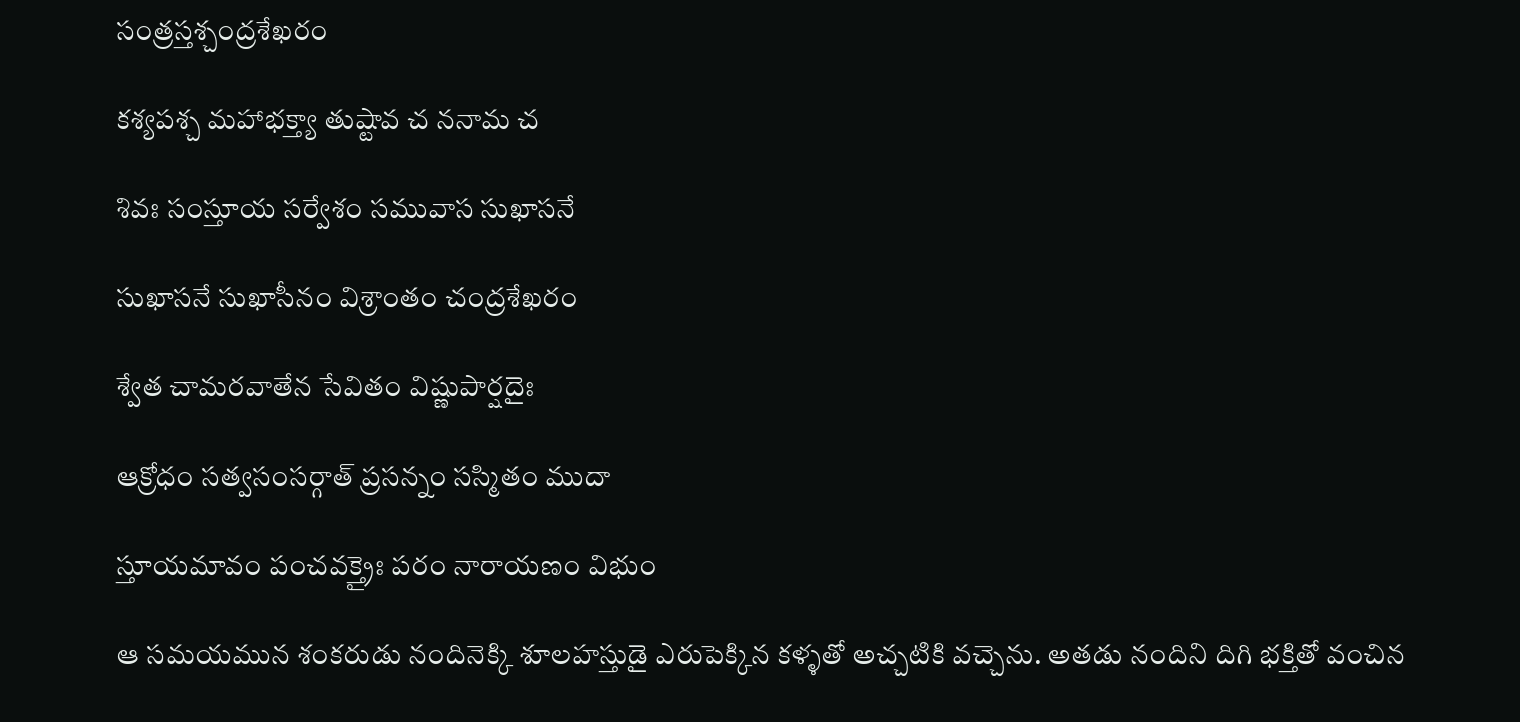సంత్రస్తశ్చంద్రశేఖరం

కశ్యపశ్చ మహాభక్త్యా తుష్టావ చ ననామ చ

శివః సంస్తూయ సర్వేశం సమువాస సుఖాసనే

సుఖాసనే సుఖాసీనం విశ్రాంతం చంద్రశేఖరం

శ్వేత చామరవాతేన సేవితం విష్ణుపార్షదైః

ఆక్రోధం సత్వసంసర్గాత్ ప్రసన్నం సస్మితం ముదా

స్తూయమావం పంచవక్త్రైః పరం నారాయణం విభుం

ఆ సమయమున శంకరుడు నందినెక్కి శూలహస్తుడై ఎరుపెక్కిన కళ్ళతో అచ్చటికి వచ్చెను. అతడు నందిని దిగి భక్తితో వంచిన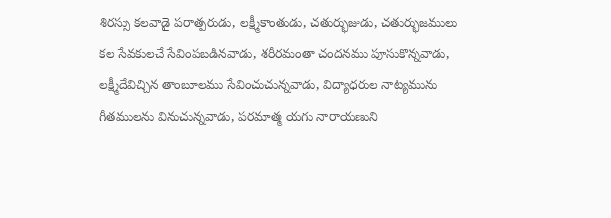శిరస్సు కలవాడై పరాత్పరుడు, లక్ష్మీకాంతుడు, చతుర్భుజుడు, చతుర్భుజములు కల సేవకులచే సేవింపబడినవాడు, శరీరమంతా చందనము పూసుకొన్నవాడు, లక్ష్మీదేవిచ్చిన తాంబూలము సేవించుచున్నవాడు, విద్యాధరుల నాట్యమును గీతములను వినుచున్నవాడు, పరమాత్మ యగు నారాయణుని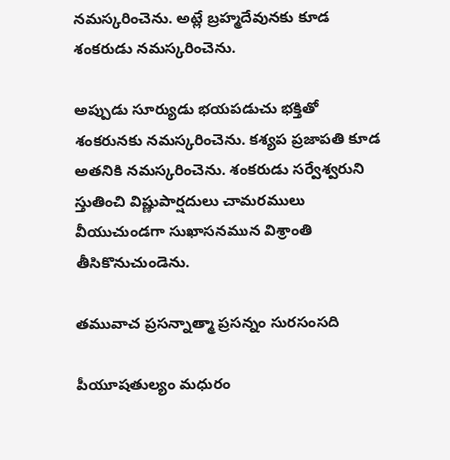నమస్కరించెను. అట్లే బ్రహ్మదేవునకు కూడ శంకరుడు నమస్కరించెను.

అప్పుడు సూర్యుడు భయపడుచు భక్తితో శంకరునకు నమస్కరించెను. కశ్యప ప్రజాపతి కూడ అతనికి నమస్కరించెను. శంకరుడు సర్వేశ్వరుని స్తుతించి విష్ణుపార్షదులు చామరములు వీయుచుండగా సుఖాసనమున విశ్రాంతి తీసికొనుచుండెను.

తమువాచ ప్రసన్నాత్మా ప్రసన్నం సురసంసది

పీయూషతుల్యం మధురం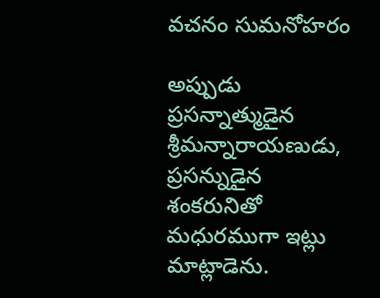వచనం సుమనోహరం

అప్పుడు ప్రసన్నాత్ముడైన శ్రీమన్నారాయణుడు, ప్రసన్నుడైన శంకరునితో మధురముగా ఇట్లు మాట్లాడెను.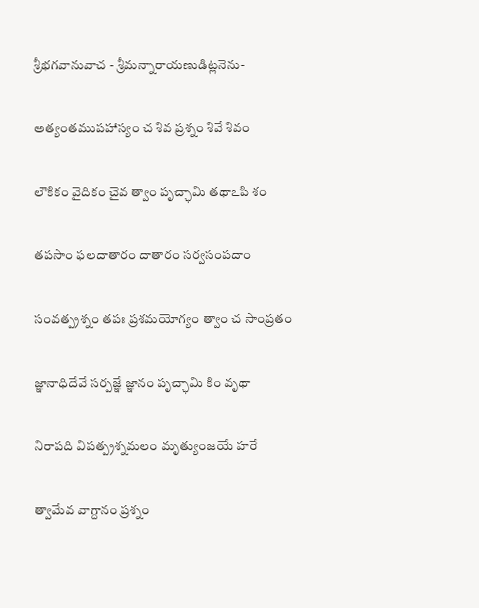శ్రీభగవానువాచ - శ్రీమన్నారాయణుడిట్లనెను-

అత్యంతముపహాస్యం చ శివ ప్రశ్నం శివే శివం

లౌకికం వైదికం చైవ త్వాం పృచ్ఛామి తథాఽపి శం

తపసాం ఫలదాతారం దాతారం సర్వసంపదాం

సంవత్ప్రశ్నం తపః ప్రశమయోగ్యం త్వాం చ సాంప్రతం

జ్ఞానాధిదేవే సర్పజ్ఞే జ్ఞానం పృచ్ఛామి కిం వృథా

నిరాపది విపత్ప్రశ్నమలం మృత్యుంజయే హరే

త్వామేవ వాగ్దానం ప్రశ్నం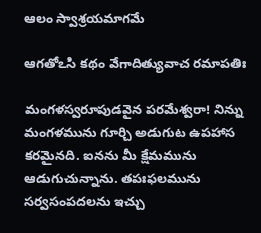ఆలం స్వాశ్రయమాగమే

ఆగతోఽసి కథం వేగాదిత్యువాచ రమాపతిః

మంగళస్వరూపుడవైన పరమేశ్వరా! నిన్ను మంగళమును గూర్చి అడుగుట ఉపహాస కరమైనది. ఐనను మీ క్షేమమును ఆడుగుచున్నాను. తపఃఫలమును సర్వసంపదలను ఇచ్చు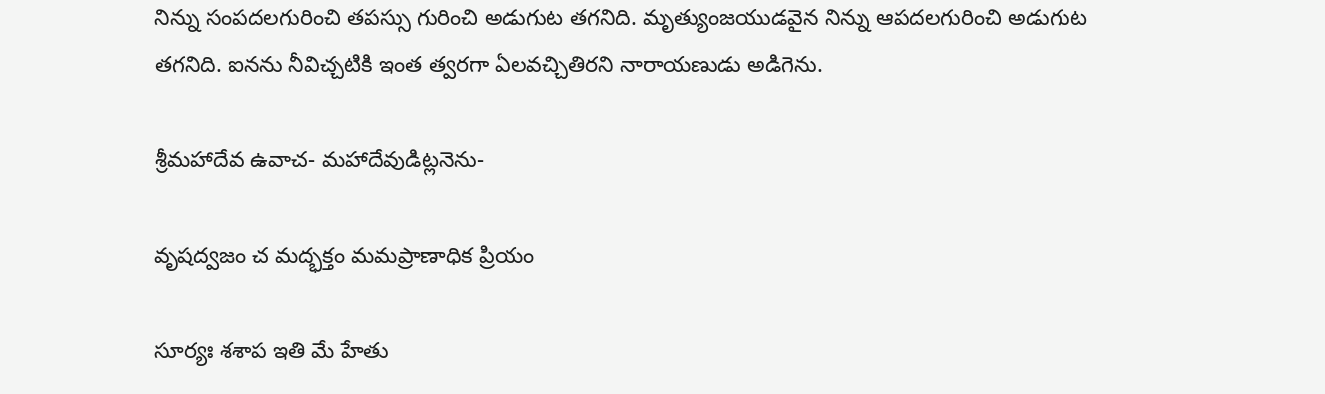నిన్ను సంపదలగురించి తపస్సు గురించి అడుగుట తగనిది. మృత్యుంజయుడవైన నిన్ను ఆపదలగురించి అడుగుట తగనిది. ఐనను నీవిచ్చటికి ఇంత త్వరగా ఏలవచ్చితిరని నారాయణుడు అడిగెను.

శ్రీమహాదేవ ఉవాచ- మహాదేవుడిట్లనెను-

వృషద్వజం చ మద్భక్తం మమప్రాణాధిక ప్రియం

సూర్యః శశాప ఇతి మే హేతు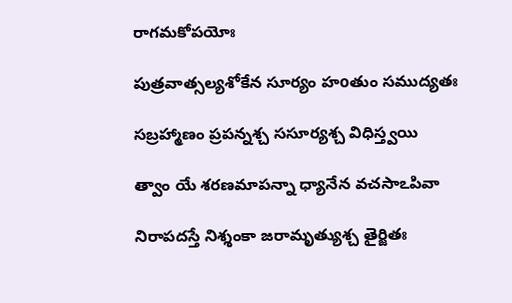రాగమకోపయోః

పుత్రవాత్సల్యశోకేన సూర్యం హoతుం సముద్యతః

సబ్రహ్మాణం ప్రపన్నశ్చ ససూర్యశ్చ విధిస్త్వయి

త్వాం యే శరణమాపన్నా ధ్యానేన వచసాఽపివా

నిరాపదస్తే నిశ్శంకా జరామృత్యుశ్చ తైర్జితః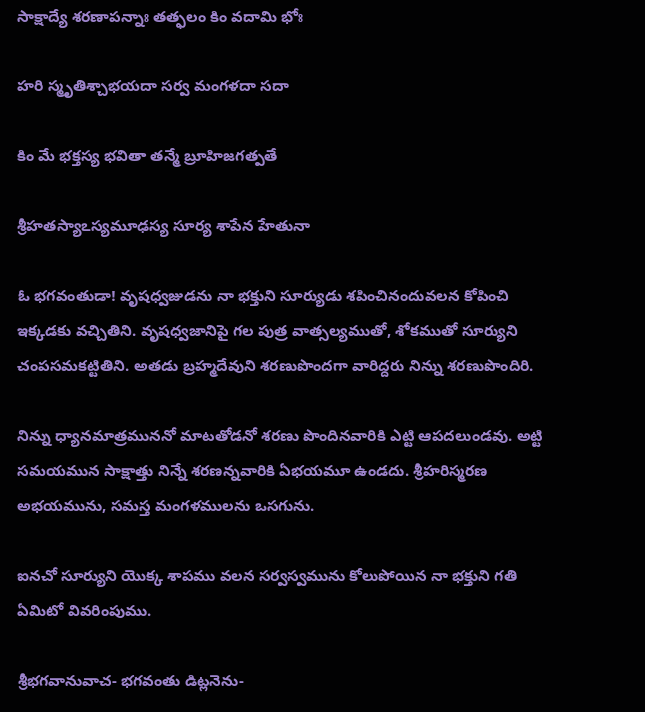సాక్షాద్యే శరణాపన్నాః తత్ఫలం కిం వదామి భోః

హరి స్మృతిశ్చాభయదా సర్వ మంగళదా సదా

కిం మే భక్తస్య భవితా తన్మే బ్రూహిజగత్పతే

శ్రీహతస్యాఽస్యమూఢస్య సూర్య శాపేన హేతునా

ఓ భగవంతుడా! వృషధ్వజుడను నా భక్తుని సూర్యుడు శపించినందువలన కోపించి ఇక్కడకు వచ్చితిని. వృషధ్వజానిపై గల పుత్ర వాత్సల్యముతో, శోకముతో సూర్యుని చంపసమకట్టితిని. అతడు బ్రహ్మదేవుని శరణుపొందగా వారిద్దరు నిన్ను శరణుపొందిరి.

నిన్ను ధ్యానమాత్రముననో మాటతోడనో శరణు పొందినవారికి ఎట్టి ఆపదలుండవు. అట్టి సమయమున సాక్షాత్తు నిన్నే శరణన్నవారికి ఏభయమూ ఉండదు. శ్రీహరిస్మరణ అభయమును, సమస్త మంగళములను ఒసగును.

ఐనచో సూర్యుని యొక్క శాపము వలన సర్వస్వమును కోలుపోయిన నా భక్తుని గతి ఏమిటో వివరింపుము.

శ్రీభగవానువాచ- భగవంతు డిట్లనెను-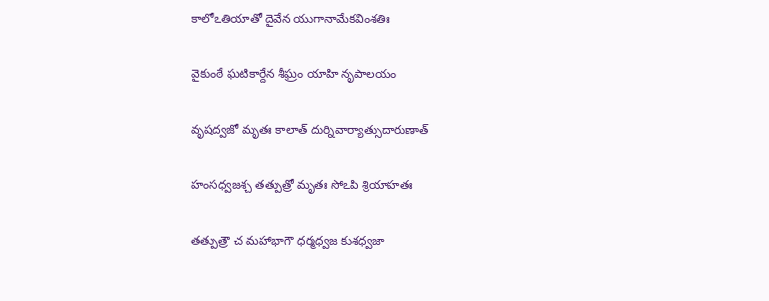కాలోఽతియాతో దైవేన యుగానామేకవింశతిః

వైకుంఠే ఘటికార్దేన శీఘ్రం యాహి నృపాలయం

వృషద్వజో మృతః కాలాత్ దుర్నివార్యాత్సుదారుణాత్

హంసధ్వజశ్చ తత్పుత్రో మృతః సోఽపి శ్రియాహతః

తత్పుత్రౌ చ మహాభాగౌ ధర్మధ్వజ కుశధ్వజా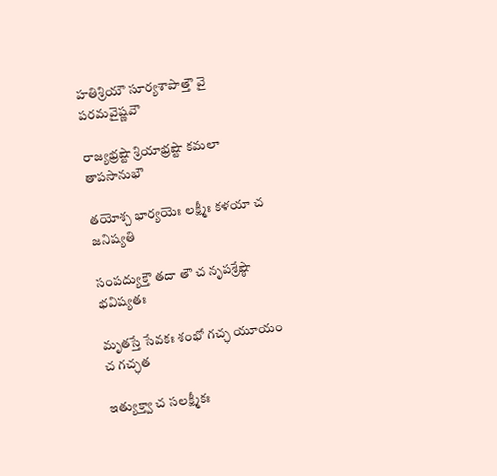హతిశ్రియౌ సూర్యశాపాత్తౌ వై పరమవైష్ణవౌ

రాజ్యభ్రష్టౌ శ్రియాభ్రష్టౌ కమలా తాపసానుభౌ

తయోశ్చ భార్యయెః లక్ష్మీః కళయా చ జనిష్యతి

సంపద్యుక్తౌ తదా తౌ చ నృపశ్రేష్ఠౌ భవిష్యతః

మృతస్తే సేవకః శంభో గచ్ఛ యూయం చ గచ్ఛత

ఇత్యుక్త్వా చ సలక్ష్మీకః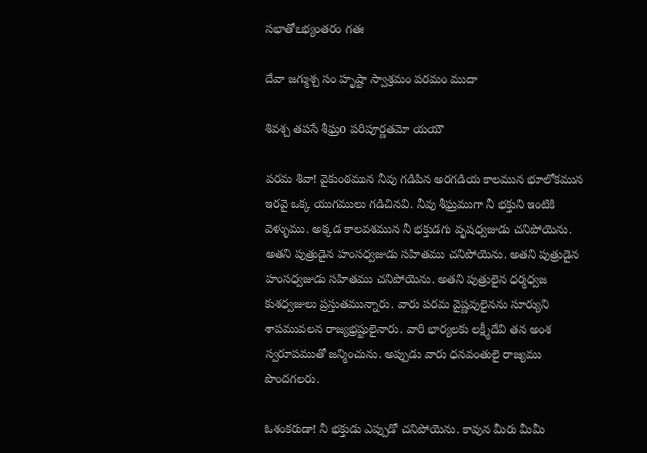సభాతోఽభ్యంతరం గతః

దేవా జగ్ముశ్చ సం హృష్టా స్వాశ్రమం పరమం ముదా

శివశ్చ తపసే శీఘ్రo పరిపూర్ణతమో యయౌ

పరమ శివా! వైకుంఠమున నీవు గడిపిన అరగడియ కాలమున భూలోకమున ఇరవై ఒక్క యుగములు గడిచినవి. నీవు శీఘ్రముగా నీ భక్తుని ఇంటికి వెళ్ళుము. అక్కడ కాలవశమున నీ భక్తుడగు వృషధ్వజుడు చనిపోయెను. అతని పుత్రుడైన హంసధ్వజుడు సహితము చనిపోయెను. అతని పుత్రుడైన హంసధ్వజుడు సహితము చనిపోయెను. అతని పుత్రులైన ధర్మధ్వజ కుశధ్వజులు ప్రస్తుతమున్నారు. వారు పరమ వైష్ణవులైనను సూర్యుని శాపమువలన రాజ్యభ్రష్టులైనారు. వారి భార్యలకు లక్ష్మీదేవి తన అంశ స్వరూపముతో జన్మించును. అప్పుడు వారు ధనవంతులై రాజ్యము పొందగలరు.

ఓశంకరుడా! నీ భక్తుడు ఎప్పుడో చనిపోయెను. కావున మీరు మీమీ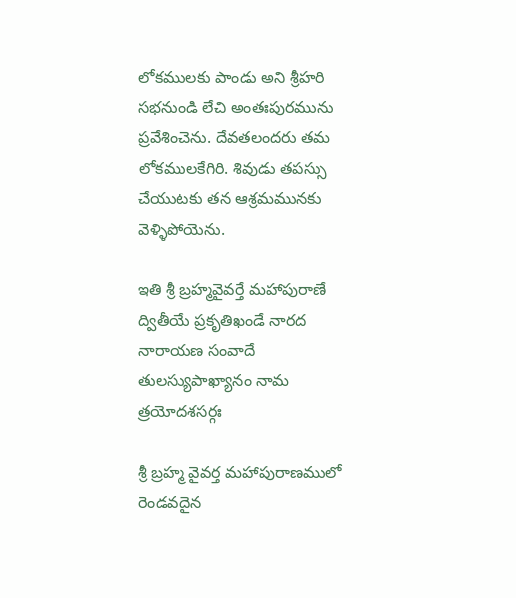లోకములకు పాండు అని శ్రీహరి సభనుండి లేచి అంతఃపురమును ప్రవేశించెను. దేవతలందరు తమ లోకములకేగిరి. శివుడు తపస్సు చేయుటకు తన ఆశ్రమమునకు వెళ్ళిపోయెను.

ఇతి శ్రీ బ్రహ్మవైవర్తే మహాపురాణే ద్వితీయే ప్రకృతిఖండే నారద నారాయణ సంవాదే తులస్యుపాఖ్యానం నామ త్రయోదశసర్గః

శ్రీ బ్రహ్మ వైవర్త మహాపురాణములో రెండవదైన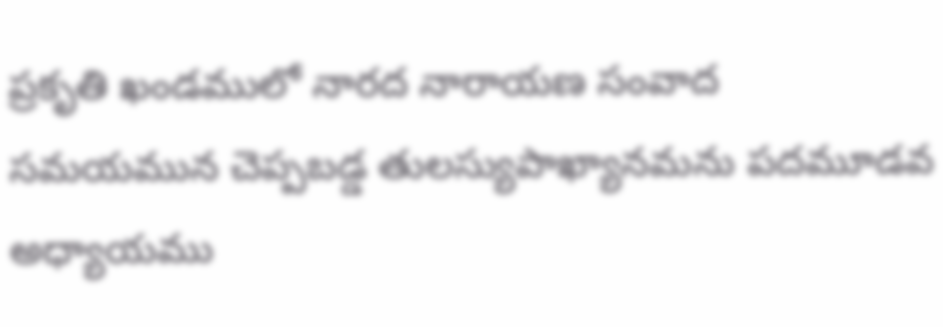ప్రకృతి ఖండములో నారద నారాయణ సంవాద సమయమున చెప్పబడ్డ తులస్యుపాఖ్యానమను పదమూడవ అధ్యాయము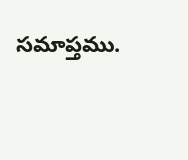సమాప్తము.